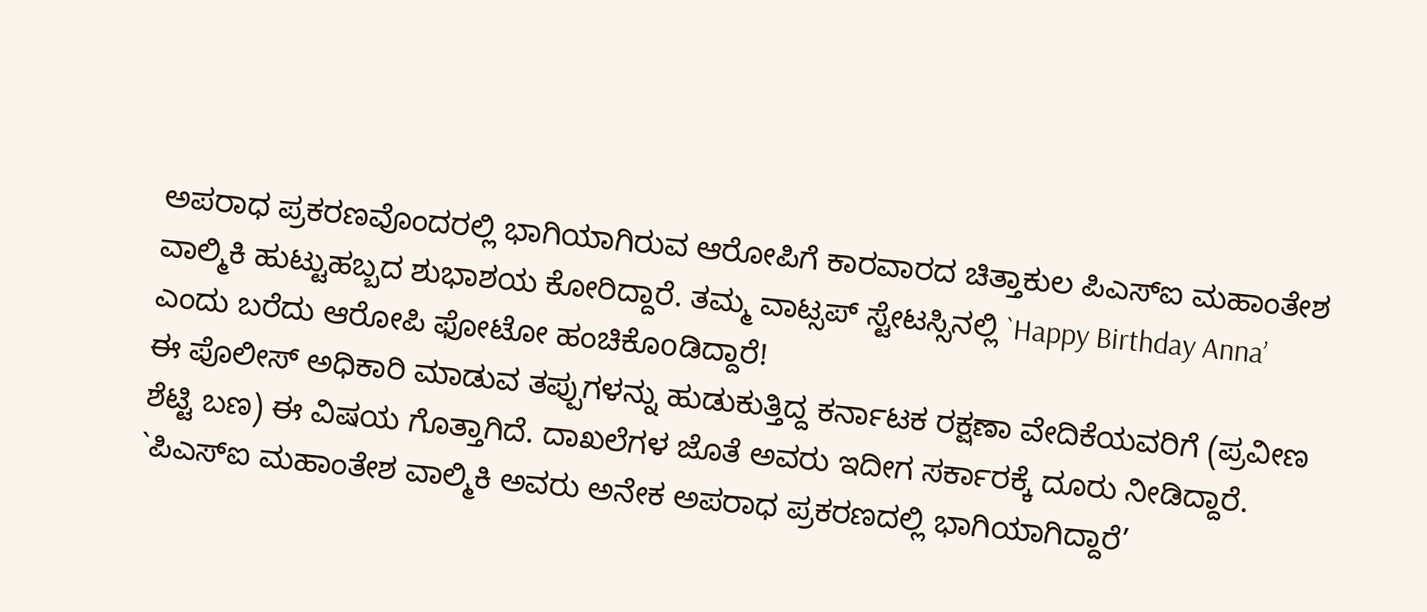ಅಪರಾಧ ಪ್ರಕರಣವೊಂದರಲ್ಲಿ ಭಾಗಿಯಾಗಿರುವ ಆರೋಪಿಗೆ ಕಾರವಾರದ ಚಿತ್ತಾಕುಲ ಪಿಎಸ್ಐ ಮಹಾಂತೇಶ ವಾಲ್ಮಿಕಿ ಹುಟ್ಟುಹಬ್ಬದ ಶುಭಾಶಯ ಕೋರಿದ್ದಾರೆ. ತಮ್ಮ ವಾಟ್ಸಪ್ ಸ್ಟೇಟಸ್ಸಿನಲ್ಲಿ `Happy Birthday Anna’ ಎಂದು ಬರೆದು ಆರೋಪಿ ಫೋಟೋ ಹಂಚಿಕೊoಡಿದ್ದಾರೆ!
ಈ ಪೊಲೀಸ್ ಅಧಿಕಾರಿ ಮಾಡುವ ತಪ್ಪುಗಳನ್ನು ಹುಡುಕುತ್ತಿದ್ದ ಕರ್ನಾಟಕ ರಕ್ಷಣಾ ವೇದಿಕೆಯವರಿಗೆ (ಪ್ರವೀಣ ಶೆಟ್ಟಿ ಬಣ) ಈ ವಿಷಯ ಗೊತ್ತಾಗಿದೆ. ದಾಖಲೆಗಳ ಜೊತೆ ಅವರು ಇದೀಗ ಸರ್ಕಾರಕ್ಕೆ ದೂರು ನೀಡಿದ್ದಾರೆ. `ಪಿಎಸ್ಐ ಮಹಾಂತೇಶ ವಾಲ್ಮಿಕಿ ಅವರು ಅನೇಕ ಅಪರಾಧ ಪ್ರಕರಣದಲ್ಲಿ ಭಾಗಿಯಾಗಿದ್ದಾರೆ’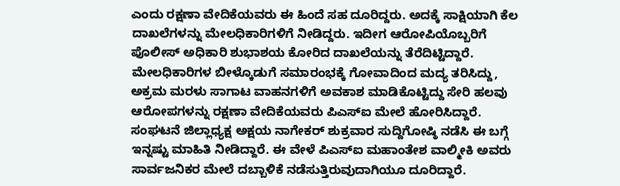ಎಂದು ರಕ್ಷಣಾ ವೇದಿಕೆಯವರು ಈ ಹಿಂದೆ ಸಹ ದೂರಿದ್ದರು. ಅದಕ್ಕೆ ಸಾಕ್ಷಿಯಾಗಿ ಕೆಲ ದಾಖಲೆಗಳನ್ನು ಮೇಲಧಿಕಾರಿಗಳಿಗೆ ನೀಡಿದ್ದರು. ಇದೀಗ ಆರೋಪಿಯೊಬ್ಬರಿಗೆ ಪೊಲೀಸ್ ಅಧಿಕಾರಿ ಶುಭಾಶಯ ಕೋರಿದ ದಾಖಲೆಯನ್ನು ತೆರೆದಿಟ್ಟಿದ್ದಾರೆ.
ಮೇಲಧಿಕಾರಿಗಳ ಬೀಳ್ಕೊಡುಗೆ ಸಮಾರಂಭಕ್ಕೆ ಗೋವಾದಿಂದ ಮದ್ಯ ತರಿಸಿದ್ದು, ಅಕ್ರಮ ಮರಳು ಸಾಗಾಟ ವಾಹನಗಳಿಗೆ ಅವಕಾಶ ಮಾಡಿಕೊಟ್ಟಿದ್ದು ಸೇರಿ ಹಲವು ಆರೋಪಗಳನ್ನು ರಕ್ಷಣಾ ವೇದಿಕೆಯವರು ಪಿಎಸ್ಐ ಮೇಲೆ ಹೋರಿಸಿದ್ದಾರೆ. ಸಂಘಟನೆ ಜಿಲ್ಲಾಧ್ಯಕ್ಷ ಅಕ್ಷಯ ನಾಗೇಕರ್ ಶುಕ್ರವಾರ ಸುದ್ದಿಗೋಷ್ಠಿ ನಡೆಸಿ ಈ ಬಗ್ಗೆ ಇನ್ನಷ್ಟು ಮಾಹಿತಿ ನೀಡಿದ್ದಾರೆ. ಈ ವೇಳೆ ಪಿಎಸ್ಐ ಮಹಾಂತೇಶ ವಾಲ್ಮೀಕಿ ಅವರು ಸಾರ್ವಜನಿಕರ ಮೇಲೆ ದಬ್ಬಾಳಿಕೆ ನಡೆಸುತ್ತಿರುವುದಾಗಿಯೂ ದೂರಿದ್ದಾರೆ.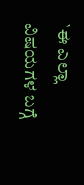`ಈ ಎಲ್ಲಾ ವಿಷಯಗಳ ಬಗ್ಗೆ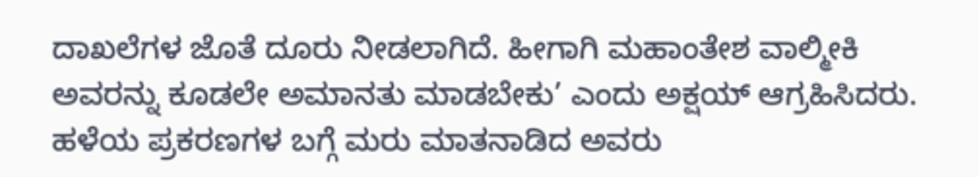ದಾಖಲೆಗಳ ಜೊತೆ ದೂರು ನೀಡಲಾಗಿದೆ. ಹೀಗಾಗಿ ಮಹಾಂತೇಶ ವಾಲ್ಮೀಕಿ ಅವರನ್ನು ಕೂಡಲೇ ಅಮಾನತು ಮಾಡಬೇಕು’ ಎಂದು ಅಕ್ಷಯ್ ಆಗ್ರಹಿಸಿದರು. ಹಳೆಯ ಪ್ರಕರಣಗಳ ಬಗ್ಗೆ ಮರು ಮಾತನಾಡಿದ ಅವರು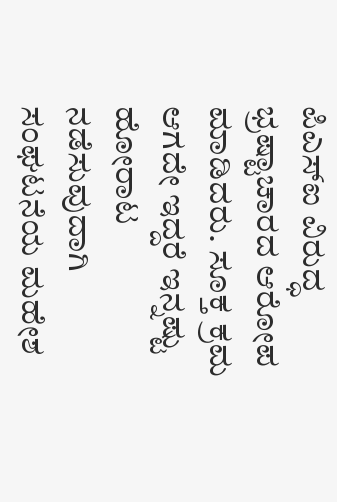ಪಿಎಸ್ಐ ವಿರುದ್ಧ ಭ್ರಷ್ಟಾಚಾರದ ಆರೋಪ ಮಾಡಿದರು. ಸೂಕ್ತ ಕ್ರಮ ಆಗದೇ ಇದ್ದರೆ ಇನ್ನಷ್ಟು ಹೋರಾಟ ನಡೆಸುವುದಾಗಿ ಸಂಘಟನೆಯ ಮಹೇಶ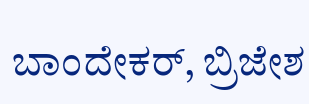ಬಾಂದೇಕರ್, ಬ್ರಿಜೇಶ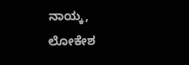ನಾಯ್ಕ, ಲೋಕೇಶ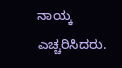ನಾಯ್ಕ ಎಚ್ಚರಿಸಿದರು.